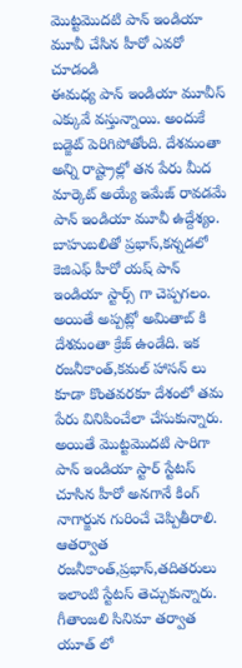మొట్టమొదటి పాన్ ఇండియా మూవీ చేసిన హీరో ఎవరో చూడండి
ఈమధ్య పాన్ ఇండియా మూవీస్ ఎక్కువే వస్తున్నాయి. అందుకే బడ్జెట్ పెరిగిపోతోంది. దేశమంతా అన్ని రాష్ట్రాల్లో తన పేరు మీద మార్కెట్ అయ్యే ఇమేజ్ రావడమే పాన్ ఇండియా మూవీ ఉద్దేశ్యం. బాహుబలితో ప్రభాస్,కన్నడలో కెజిఎఫ్ హీరో యష్ పాన్ ఇండియా స్టార్స్ గా చెప్పగలం. అయితే అప్పట్లో అమితాబ్ కి దేశమంతా క్రేజ్ ఉండేది. ఇక రజనీకాంత్,కమల్ హాసన్ లు కూడా కొంతవరకూ దేశంలో తమ పేరు వినిపించేలా చేసుకున్నారు.
అయితే మొట్టమొదటి సారిగా పాన్ ఇండియా స్టార్ స్టేటస్ చూసిన హీరో అనగానే కింగ్ నాగార్జున గురించే చెప్పితీరాలి. ఆతర్వాత రజనీకాంత్,ప్రభాస్,తదితరులు ఇలాంటి స్టేటస్ తెచ్చుకున్నారు. గీతాంజలి సినిమా తర్వాత యూత్ లో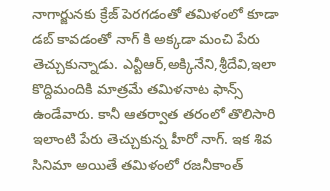నాగార్జునకు క్రేజ్ పెరగడంతో తమిళంలో కూడా డబ్ కావడంతో నాగ్ కి అక్కడా మంచి పేరు తెచ్చుకున్నాడు. ఎన్టీఆర్,అక్కినేని,శ్రీదేవి,ఇలా కొద్దిమందికి మాత్రమే తమిళనాట ఫాన్స్ ఉండేవారు. కానీ ఆతర్వాత తరంలో తొలిసారి ఇలాంటి పేరు తెచ్చుకున్న హీరో నాగ్. ఇక శివ సినిమా అయితే తమిళంలో రజనీకాంత్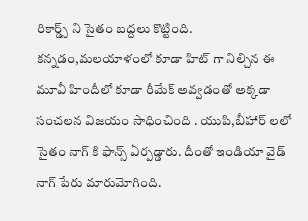రికార్డ్స్ ని సైతం బద్దలు కొట్టింది.
కన్నడం,మలయాళంలో కూడా హిట్ గా నిల్చిన ఈ మూవీ హిందీలో కూడా రీమేక్ అవ్వడంతో అక్కడా సంచలన విజయం సాధించింది . యుపి,బీహార్ లలో సైతం నాగ్ కి ఫాన్స్ ఏర్పడ్డారు. దీంతో ఇండియా వైడ్ నాగ్ పేరు మారుమోగింది.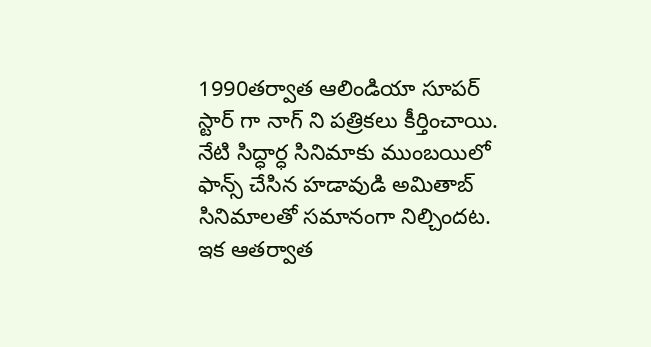1990తర్వాత ఆలిండియా సూపర్ స్టార్ గా నాగ్ ని పత్రికలు కీర్తించాయి. నేటి సిద్ధార్ధ సినిమాకు ముంబయిలో ఫాన్స్ చేసిన హడావుడి అమితాబ్ సినిమాలతో సమానంగా నిల్చిందట. ఇక ఆతర్వాత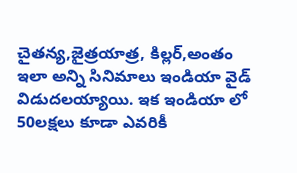చైతన్య,జైత్రయాత్ర, కిల్లర్,అంతం ఇలా అన్ని సినిమాలు ఇండియా వైడ్ విడుదలయ్యాయి. ఇక ఇండియా లో 50లక్షలు కూడా ఎవరికీ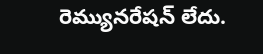రెమ్యునరేషన్ లేదు.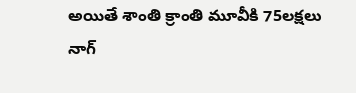అయితే శాంతి క్రాంతి మూవీకి 75లక్షలు నాగ్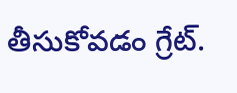తీసుకోవడం గ్రేట్.